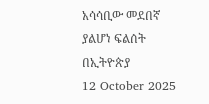አሳሳቢው መደበኛ ያልሆነ ፍልሰት በኢትዮጵያ
12 October 2025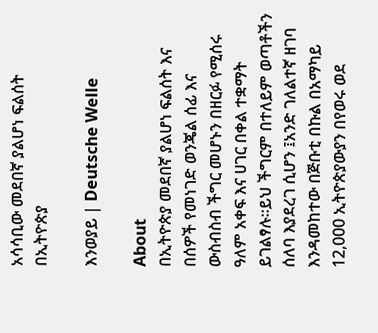አሳሳቢው መደበኛ ያልሆነ ፍልሰት በኢትዮጵያ

እንወያይ | Deutsche Welle

About
በኢትዮጵያ መደበኛ ያልሆነ ፍልሰት እና በሰዎች የመነገድ ወንጄል ሰፊ እና ውስብስብ ችግር መሆኑን በዘርፉ የሚሰሩ ዓለም አቀፍ እና ሀገር በቀል ተቋማት ይገልፃሉ።ይህ ችግርም በተለይም ወጣቶችን ሰለባ እያደረገ ሲሆን ፤አንድ ገለልተኛ ዘገባ እንዳመከተው በጅቡቲ በኩል በአማካይ 12,000 ኢትዮጵያውያን በየወሩ ወደ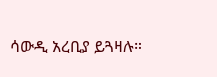ሳውዲ አረቢያ ይጓዛሉ።